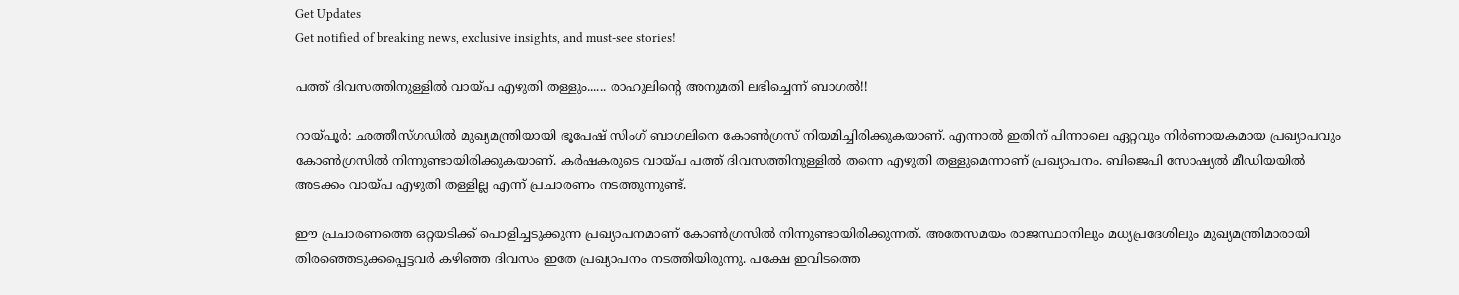Get Updates
Get notified of breaking news, exclusive insights, and must-see stories!

പത്ത് ദിവസത്തിനുള്ളില്‍ വായ്പ എഴുതി തള്ളും...... രാഹുലിന്റെ അനുമതി ലഭിച്ചെന്ന് ബാഗല്‍!!

റായ്പൂര്‍: ഛത്തീസ്ഗഡില്‍ മുഖ്യമന്ത്രിയായി ഭൂപേഷ് സിംഗ് ബാഗലിനെ കോണ്‍ഗ്രസ് നിയമിച്ചിരിക്കുകയാണ്. എന്നാല്‍ ഇതിന് പിന്നാലെ ഏറ്റവും നിര്‍ണായകമായ പ്രഖ്യാപവും കോണ്‍ഗ്രസില്‍ നിന്നുണ്ടായിരിക്കുകയാണ്. കര്‍ഷകരുടെ വായ്പ പത്ത് ദിവസത്തിനുള്ളില്‍ തന്നെ എഴുതി തള്ളുമെന്നാണ് പ്രഖ്യാപനം. ബിജെപി സോഷ്യല്‍ മീഡിയയില്‍ അടക്കം വായ്പ എഴുതി തള്ളില്ല എന്ന് പ്രചാരണം നടത്തുന്നുണ്ട്.

ഈ പ്രചാരണത്തെ ഒറ്റയടിക്ക് പൊളിച്ചടുക്കുന്ന പ്രഖ്യാപനമാണ് കോണ്‍ഗ്രസില്‍ നിന്നുണ്ടായിരിക്കുന്നത്. അതേസമയം രാജസ്ഥാനിലും മധ്യപ്രദേശിലും മുഖ്യമന്ത്രിമാരായി തിരഞ്ഞെടുക്കപ്പെട്ടവര്‍ കഴിഞ്ഞ ദിവസം ഇതേ പ്രഖ്യാപനം നടത്തിയിരുന്നു. പക്ഷേ ഇവിടത്തെ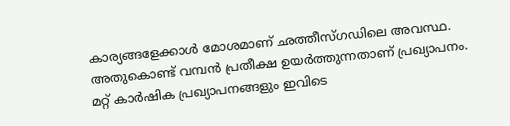കാര്യങ്ങളേക്കാള്‍ മോശമാണ് ഛത്തീസ്ഗഡിലെ അവസ്ഥ. അതുകൊണ്ട് വമ്പന്‍ പ്രതീക്ഷ ഉയര്‍ത്തുന്നതാണ് പ്രഖ്യാപനം. മറ്റ് കാര്‍ഷിക പ്രഖ്യാപനങ്ങളും ഇവിടെ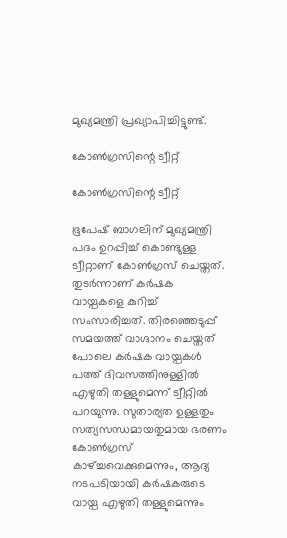മുഖ്യമന്ത്രി പ്രഖ്യാപിച്ചിട്ടുണ്ട്.

കോണ്‍ഗ്രസിന്റെ ട്വീറ്റ്

കോണ്‍ഗ്രസിന്റെ ട്വീറ്റ്

ഭൂപേഷ് ബാഗലിന് മുഖ്യമന്ത്രി പദം ഉറപ്പിച്ച് കൊണ്ടുള്ള ട്വീറ്റാണ് കോണ്‍ഗ്രസ് ചെയ്തത്. തുടര്‍ന്നാണ് കര്‍ഷക വായ്പകളെ കുറിച്ച് സംസാരിച്ചത്. തിരഞ്ഞെടുപ്പ് സമയത്ത് വാഗ്ദാനം ചെയ്തത് പോലെ കര്‍ഷക വായ്പകള്‍ പത്ത് ദിവസത്തിനുള്ളില്‍ എഴുതി തള്ളുമെന്ന് ട്വീറ്റില്‍ പറയുന്നു. സുതാര്യത ഉള്ളതും സത്യസന്ധമായതുമായ ഭരണം കോണ്‍ഗ്രസ് കാഴ്ച്ചവെക്കുമെന്നും, ആദ്യ നടപടിയായി കര്‍ഷകരുടെ വായ്പ എഴുതി തള്ളുമെന്നും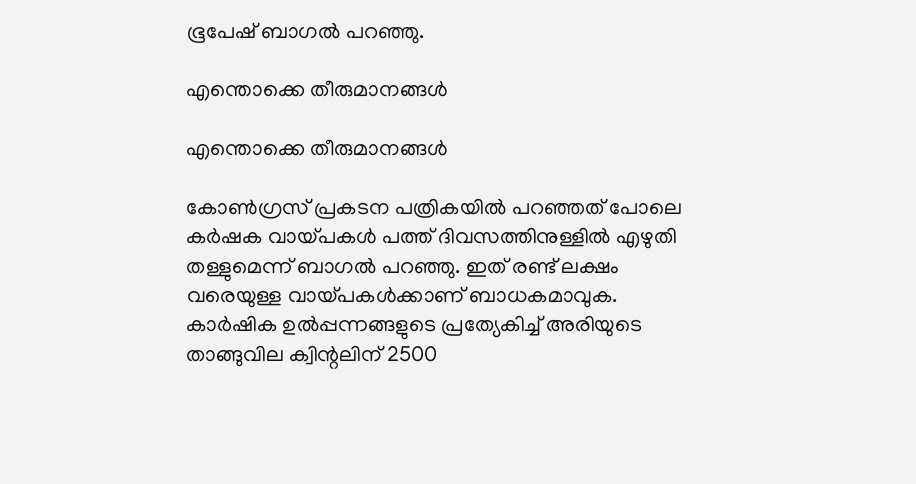ഭൂപേഷ് ബാഗല്‍ പറഞ്ഞു.

എന്തൊക്കെ തീരുമാനങ്ങള്‍

എന്തൊക്കെ തീരുമാനങ്ങള്‍

കോണ്‍ഗ്രസ് പ്രകടന പത്രികയില്‍ പറഞ്ഞത് പോലെ കര്‍ഷക വായ്പകള്‍ പത്ത് ദിവസത്തിനുള്ളില്‍ എഴുതി തള്ളുമെന്ന് ബാഗല്‍ പറഞ്ഞു. ഇത് രണ്ട് ലക്ഷം വരെയുള്ള വായ്പകള്‍ക്കാണ് ബാധകമാവുക. കാര്‍ഷിക ഉല്‍പ്പന്നങ്ങളുടെ പ്രത്യേകിച്ച് അരിയുടെ താങ്ങുവില ക്വിന്റലിന് 2500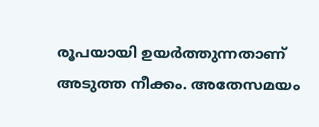രൂപയായി ഉയര്‍ത്തുന്നതാണ് അടുത്ത നീക്കം. അതേസമയം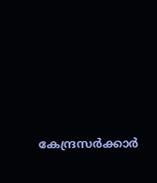കേന്ദ്രസര്‍ക്കാര്‍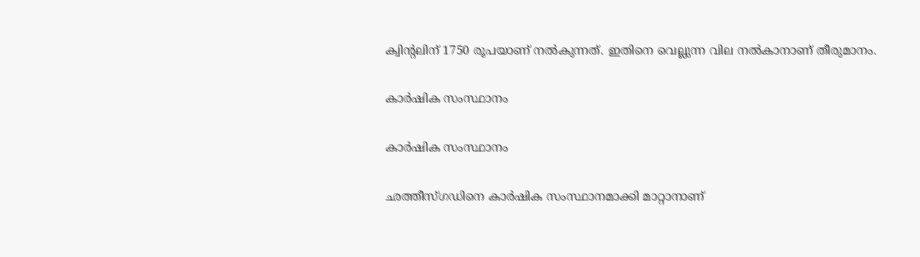ക്വിന്റലിന് 1750 രൂപയാണ് നല്‍കുന്നത്. ഇതിനെ വെല്ലുന്ന വില നല്‍കാനാണ് തീരുമാനം.

കാര്‍ഷിക സംസ്ഥാനം

കാര്‍ഷിക സംസ്ഥാനം

ഛത്തീസ്ഗഡിനെ കാര്‍ഷിക സംസ്ഥാനമാക്കി മാറ്റാനാണ്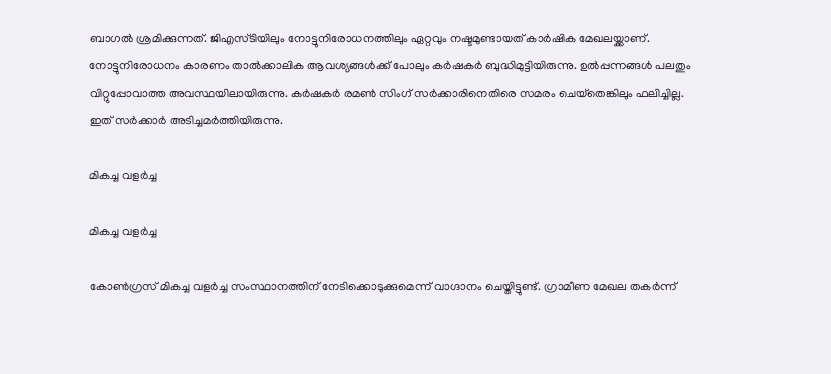ബാഗല്‍ ശ്രമിക്കുന്നത്. ജിഎസ്ടിയിലും നോട്ടുനിരോധനത്തിലും ഏറ്റവും നഷ്ടമുണ്ടായത് കാര്‍ഷിക മേഖലയ്ക്കാണ്. നോട്ടുനിരോധനം കാരണം താല്‍ക്കാലിക ആവശ്യങ്ങള്‍ക്ക് പോലും കര്‍ഷകര്‍ ബുദ്ധിമുട്ടിയിരുന്നു. ഉല്‍പ്പന്നങ്ങള്‍ പലതും വിറ്റുപ്പോവാത്ത അവസ്ഥയിലായിരുന്നു. കര്‍ഷകര്‍ രമണ്‍ സിംഗ് സര്‍ക്കാരിനെതിരെ സമരം ചെയ്‌തെങ്കിലും ഫലിച്ചില്ല. ഇത് സര്‍ക്കാര്‍ അടിച്ചമര്‍ത്തിയിരുന്നു.

മികച്ച വളര്‍ച്ച

മികച്ച വളര്‍ച്ച

കോണ്‍ഗ്രസ് മികച്ച വളര്‍ച്ച സംസ്ഥാനത്തിന് നേടിക്കൊടുക്കുമെന്ന് വാഗ്ദാനം ചെയ്തിട്ടുണ്ട്. ഗ്രാമീണ മേഖല തകര്‍ന്ന്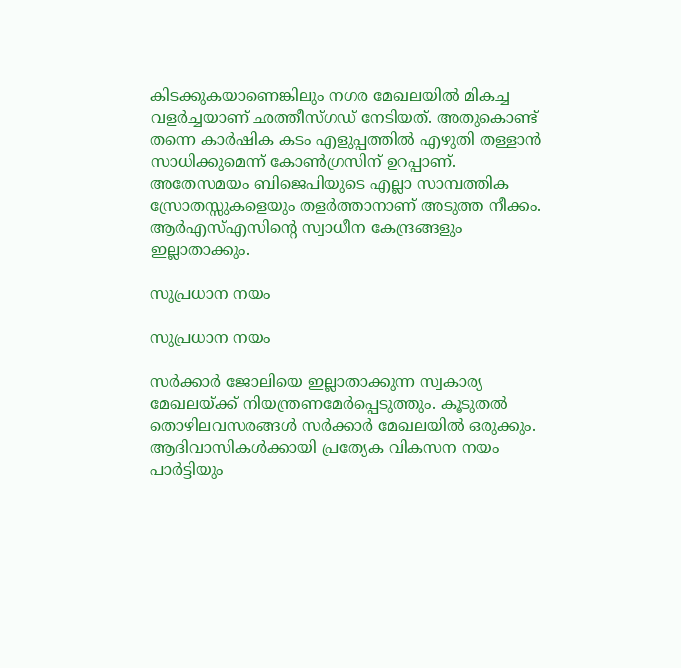കിടക്കുകയാണെങ്കിലും നഗര മേഖലയില്‍ മികച്ച വളര്‍ച്ചയാണ് ഛത്തീസ്ഗഡ് നേടിയത്. അതുകൊണ്ട് തന്നെ കാര്‍ഷിക കടം എളുപ്പത്തില്‍ എഴുതി തള്ളാന്‍ സാധിക്കുമെന്ന് കോണ്‍ഗ്രസിന് ഉറപ്പാണ്. അതേസമയം ബിജെപിയുടെ എല്ലാ സാമ്പത്തിക സ്രോതസ്സുകളെയും തളര്‍ത്താനാണ് അടുത്ത നീക്കം. ആര്‍എസ്എസിന്റെ സ്വാധീന കേന്ദ്രങ്ങളും ഇല്ലാതാക്കും.

സുപ്രധാന നയം

സുപ്രധാന നയം

സര്‍ക്കാര്‍ ജോലിയെ ഇല്ലാതാക്കുന്ന സ്വകാര്യ മേഖലയ്ക്ക് നിയന്ത്രണമേര്‍പ്പെടുത്തും. കൂടുതല്‍ തൊഴിലവസരങ്ങള്‍ സര്‍ക്കാര്‍ മേഖലയില്‍ ഒരുക്കും. ആദിവാസികള്‍ക്കായി പ്രത്യേക വികസന നയം പാര്‍ട്ടിയും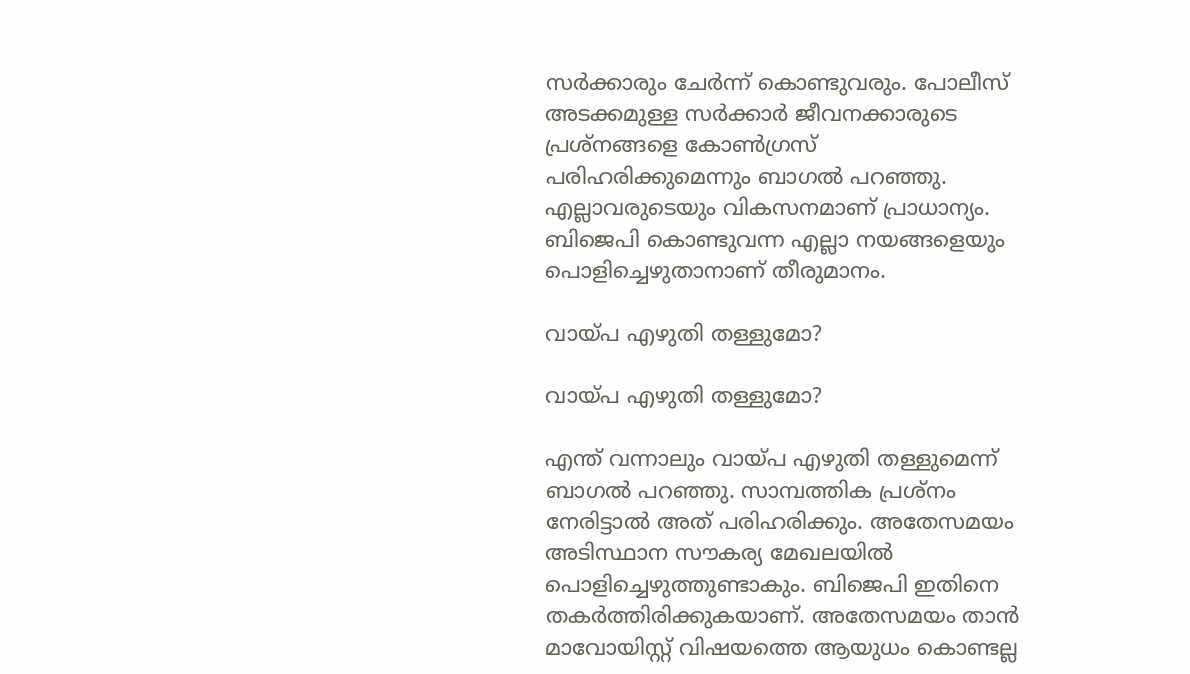സര്‍ക്കാരും ചേര്‍ന്ന് കൊണ്ടുവരും. പോലീസ് അടക്കമുള്ള സര്‍ക്കാര്‍ ജീവനക്കാരുടെ പ്രശ്‌നങ്ങളെ കോണ്‍ഗ്രസ് പരിഹരിക്കുമെന്നും ബാഗല്‍ പറഞ്ഞു. എല്ലാവരുടെയും വികസനമാണ് പ്രാധാന്യം. ബിജെപി കൊണ്ടുവന്ന എല്ലാ നയങ്ങളെയും പൊളിച്ചെഴുതാനാണ് തീരുമാനം.

വായ്പ എഴുതി തള്ളുമോ?

വായ്പ എഴുതി തള്ളുമോ?

എന്ത് വന്നാലും വായ്പ എഴുതി തള്ളുമെന്ന് ബാഗല്‍ പറഞ്ഞു. സാമ്പത്തിക പ്രശ്‌നം നേരിട്ടാല്‍ അത് പരിഹരിക്കും. അതേസമയം അടിസ്ഥാന സൗകര്യ മേഖലയില്‍ പൊളിച്ചെഴുത്തുണ്ടാകും. ബിജെപി ഇതിനെ തകര്‍ത്തിരിക്കുകയാണ്. അതേസമയം താന്‍ മാവോയിസ്റ്റ് വിഷയത്തെ ആയുധം കൊണ്ടല്ല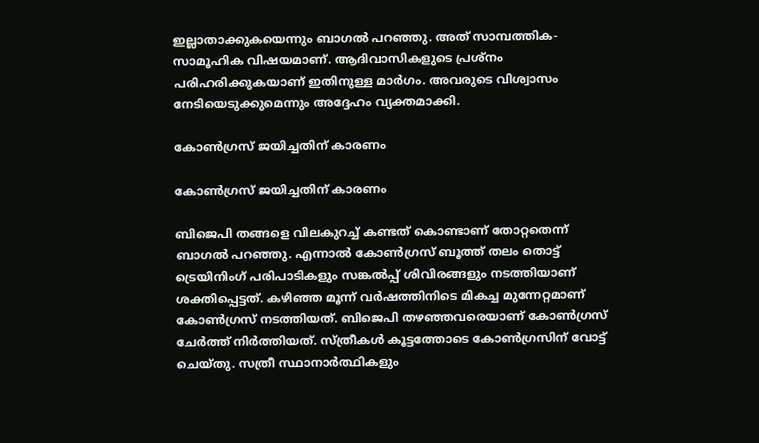ഇല്ലാതാക്കുകയെന്നും ബാഗല്‍ പറഞ്ഞു. അത് സാമ്പത്തിക-സാമൂഹിക വിഷയമാണ്. ആദിവാസികളുടെ പ്രശ്‌നം പരിഹരിക്കുകയാണ് ഇതിനുള്ള മാര്‍ഗം. അവരുടെ വിശ്വാസം നേടിയെടുക്കുമെന്നും അദ്ദേഹം വ്യക്തമാക്കി.

കോണ്‍ഗ്രസ് ജയിച്ചതിന് കാരണം

കോണ്‍ഗ്രസ് ജയിച്ചതിന് കാരണം

ബിജെപി തങ്ങളെ വിലകുറച്ച് കണ്ടത് കൊണ്ടാണ് തോറ്റതെന്ന് ബാഗല്‍ പറഞ്ഞു. എന്നാല്‍ കോണ്‍ഗ്രസ് ബൂത്ത് തലം തൊട്ട് ട്രെയിനിംഗ് പരിപാടികളും സങ്കല്‍പ്പ് ശിവിരങ്ങളും നടത്തിയാണ് ശക്തിപ്പെട്ടത്. കഴിഞ്ഞ മൂന്ന് വര്‍ഷത്തിനിടെ മികച്ച മുന്നേറ്റമാണ് കോണ്‍ഗ്രസ് നടത്തിയത്. ബിജെപി തഴഞ്ഞവരെയാണ് കോണ്‍ഗ്രസ് ചേര്‍ത്ത് നിര്‍ത്തിയത്. സ്ത്രീകള്‍ കൂട്ടത്തോടെ കോണ്‍ഗ്രസിന് വോട്ട് ചെയ്തു. സത്രീ സ്ഥാനാര്‍ത്ഥികളും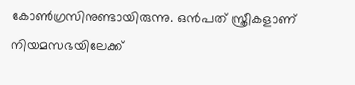കോണ്‍ഗ്രസിനുണ്ടായിരുന്നു. ഒന്‍പത് സ്ത്രീകളാണ് നിയമസഭയിലേക്ക്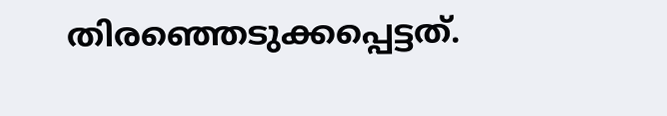തിരഞ്ഞെടുക്കപ്പെട്ടത്.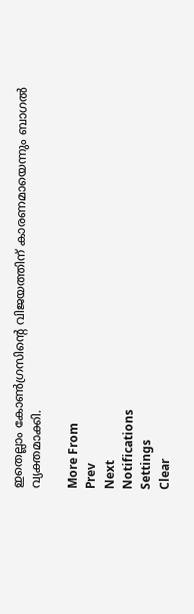ഇതെല്ലാം കോണ്‍ഗ്രസിന്റെ വിജയത്തിന് കാരണമായെന്നും ബാഗല്‍ വ്യക്തമാക്കി.

More From
Prev
Next
Notifications
Settings
Clear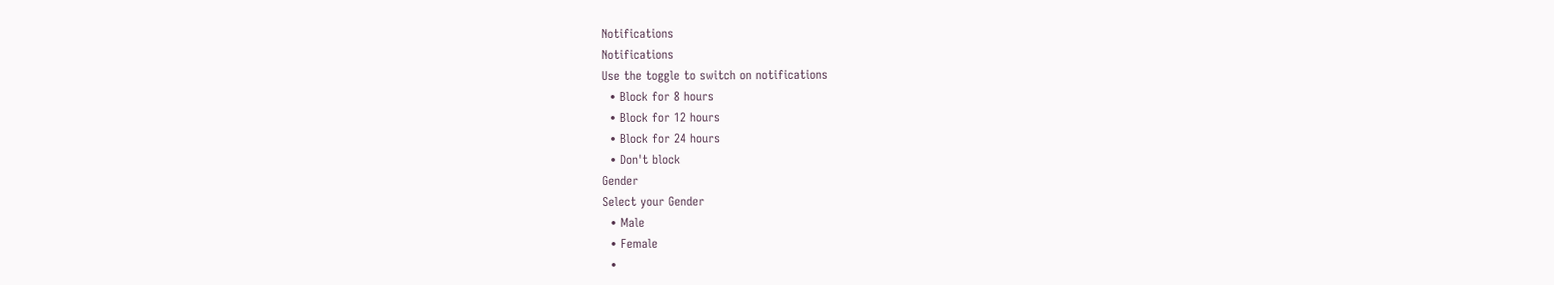Notifications
Notifications
Use the toggle to switch on notifications
  • Block for 8 hours
  • Block for 12 hours
  • Block for 24 hours
  • Don't block
Gender
Select your Gender
  • Male
  • Female
  •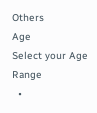Others
Age
Select your Age Range
  •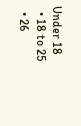Under 18
  • 18 to 25
  • 26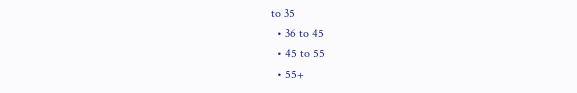to 35
  • 36 to 45
  • 45 to 55
  • 55+